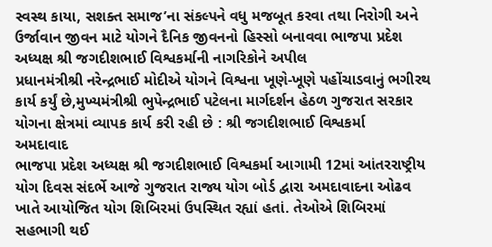સ્વસ્થ કાયા, સશક્ત સમાજ’ના સંકલ્પને વધુ મજબૂત કરવા તથા નિરોગી અને ઉર્જાવાન જીવન માટે યોગને દૈનિક જીવનનો હિસ્સો બનાવવા ભાજપા પ્રદેશ અધ્યક્ષ શ્રી જગદીશભાઈ વિશ્વકર્માની નાગરિકોને અપીલ
પ્રધાનમંત્રીશ્રી નરેન્દ્રભાઈ મોદીએ યોગને વિશ્વના ખૂણે-ખૂણે પહોંચાડવાનું ભગીરથ કાર્ય કર્યું છે,મુખ્યમંત્રીશ્રી ભુપેન્દ્રભાઈ પટેલના માર્ગદર્શન હેઠળ ગુજરાત સરકાર યોગના ક્ષેત્રમાં વ્યાપક કાર્ય કરી રહી છે : શ્રી જગદીશભાઈ વિશ્વકર્મા
અમદાવાદ
ભાજપા પ્રદેશ અધ્યક્ષ શ્રી જગદીશભાઈ વિશ્વકર્મા આગામી 12માં આંતરરાષ્ટ્રીય યોગ દિવસ સંદર્ભે આજે ગુજરાત રાજ્ય યોગ બોર્ડ દ્વારા અમદાવાદના ઓઢવ ખાતે આયોજિત યોગ શિબિરમાં ઉપસ્થિત રહ્યાં હતાં. તેઓએ શિબિરમાં સહભાગી થઈ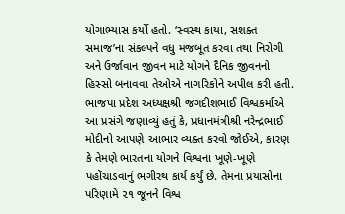યોગાભ્યાસ કર્યો હતો. ‘સ્વસ્થ કાયા, સશક્ત સમાજ’ના સંકલ્પને વધુ મજબૂત કરવા તથા નિરોગી અને ઉર્જાવાન જીવન માટે યોગને દૈનિક જીવનનો હિસ્સો બનાવવા તેઓએ નાગરિકોને અપીલ કરી હતી.
ભાજપા પ્રદેશ અધ્યક્ષશ્રી જગદીશભાઈ વિશ્વકર્માએ આ પ્રસંગે જણાવ્યું હતું કે, પ્રધાનમંત્રીશ્રી નરેન્દ્રભાઈ મોદીનો આપણે આભાર વ્યક્ત કરવો જોઈએ, કારણ કે તેમણે ભારતના યોગને વિશ્વના ખૂણે-ખૂણે પહોંચાડવાનું ભગીરથ કાર્ય કર્યું છે. તેમના પ્રયાસોના પરિણામે ૨૧ જૂનને વિશ્વ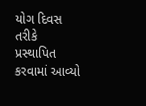યોગ દિવસ તરીકે પ્રસ્થાપિત કરવામાં આવ્યો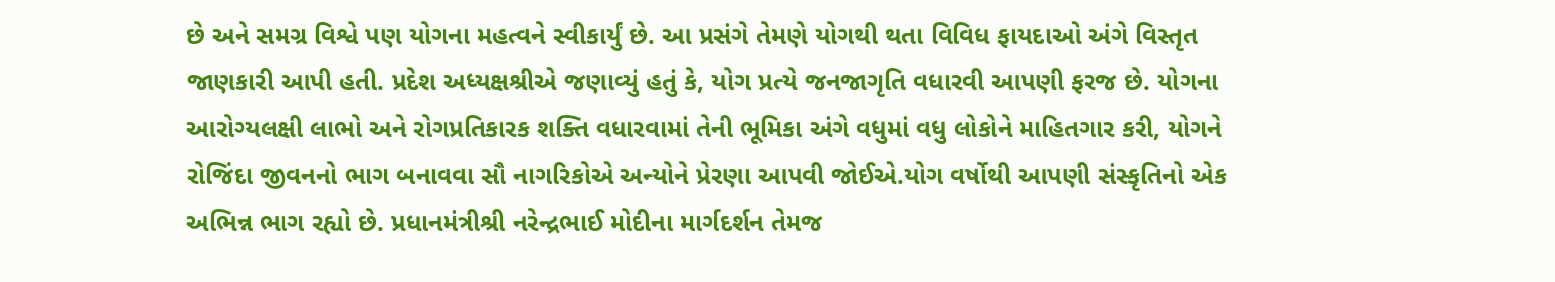છે અને સમગ્ર વિશ્વે પણ યોગના મહત્વને સ્વીકાર્યું છે. આ પ્રસંગે તેમણે યોગથી થતા વિવિધ ફાયદાઓ અંગે વિસ્તૃત જાણકારી આપી હતી. પ્રદેશ અધ્યક્ષશ્રીએ જણાવ્યું હતું કે, યોગ પ્રત્યે જનજાગૃતિ વધારવી આપણી ફરજ છે. યોગના આરોગ્યલક્ષી લાભો અને રોગપ્રતિકારક શક્તિ વધારવામાં તેની ભૂમિકા અંગે વધુમાં વધુ લોકોને માહિતગાર કરી, યોગને રોજિંદા જીવનનો ભાગ બનાવવા સૌ નાગરિકોએ અન્યોને પ્રેરણા આપવી જોઈએ.યોગ વર્ષોથી આપણી સંસ્કૃતિનો એક અભિન્ન ભાગ રહ્યો છે. પ્રધાનમંત્રીશ્રી નરેન્દ્રભાઈ મોદીના માર્ગદર્શન તેમજ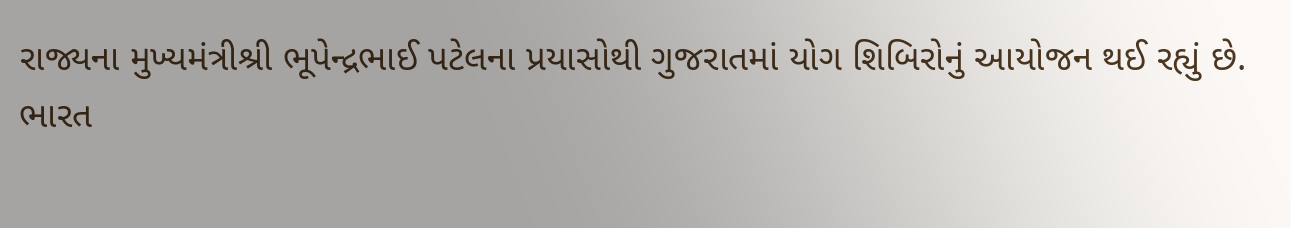રાજ્યના મુખ્યમંત્રીશ્રી ભૂપેન્દ્રભાઈ પટેલના પ્રયાસોથી ગુજરાતમાં યોગ શિબિરોનું આયોજન થઈ રહ્યું છે.
ભારત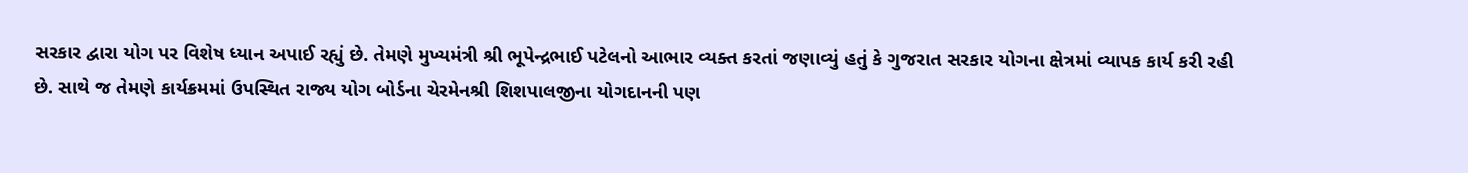સરકાર દ્વારા યોગ પર વિશેષ ધ્યાન અપાઈ રહ્યું છે. તેમણે મુખ્યમંત્રી શ્રી ભૂપેન્દ્રભાઈ પટેલનો આભાર વ્યક્ત કરતાં જણાવ્યું હતું કે ગુજરાત સરકાર યોગના ક્ષેત્રમાં વ્યાપક કાર્ય કરી રહી છે. સાથે જ તેમણે કાર્યક્રમમાં ઉપસ્થિત રાજ્ય યોગ બોર્ડના ચેરમેનશ્રી શિશપાલજીના યોગદાનની પણ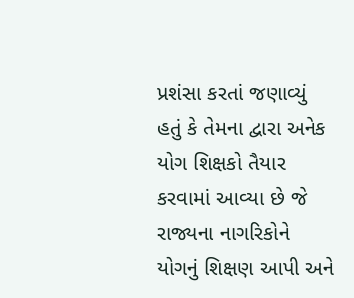પ્રશંસા કરતાં જણાવ્યું હતું કે તેમના દ્વારા અનેક યોગ શિક્ષકો તૈયાર કરવામાં આવ્યા છે જે રાજ્યના નાગરિકોને યોગનું શિક્ષણ આપી અને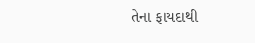તેના ફાયદાથી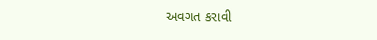અવગત કરાવી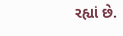રહ્યાં છે.